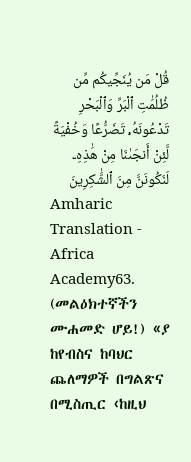قُلْ مَن يُنَجِّيكُم مِّن ظُلُمَٰتِ ٱلْبَرِّ وَٱلْبَحْرِ تَدْعُونَهُۥ تَضَرُّعًا وَخُفْيَةً لَّئِنْ أَنجَىٰنَا مِنْ هَٰذِهِۦ لَنَكُونَنَّ مِنَ ٱلشَّٰكِرِينَ
Amharic Translation - Africa Academy63. (መልዕክተኛችን ሙሐመድ ሆይ!) «ያ ከየብስና ከባህር ጨለማዎች በግልጽና በሚስጢር ‹ከዚህ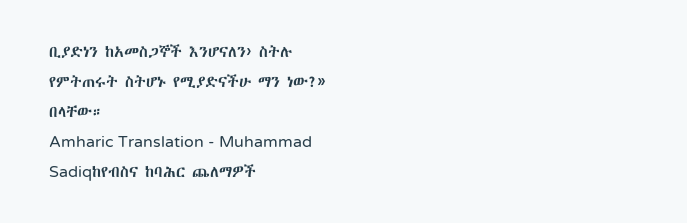ቢያድነን ከአመስጋኞች እንሆናለን› ስትሉ የምትጠሩት ስትሆኑ የሚያድናችሁ ማን ነው?» በላቸው።
Amharic Translation - Muhammad Sadiqከየብስና ከባሕር ጨለማዎች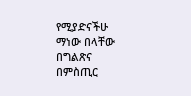የሚያድናችሁ ማነው በላቸው በግልጽና በምስጢር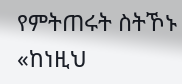የምትጠሩት ስትኾኑ «ከነዚህ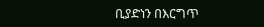ቢያድነን በእርግጥ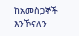ከአመስጋኞች እንኾናለን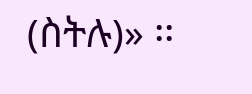(ስትሉ)» ፡፡